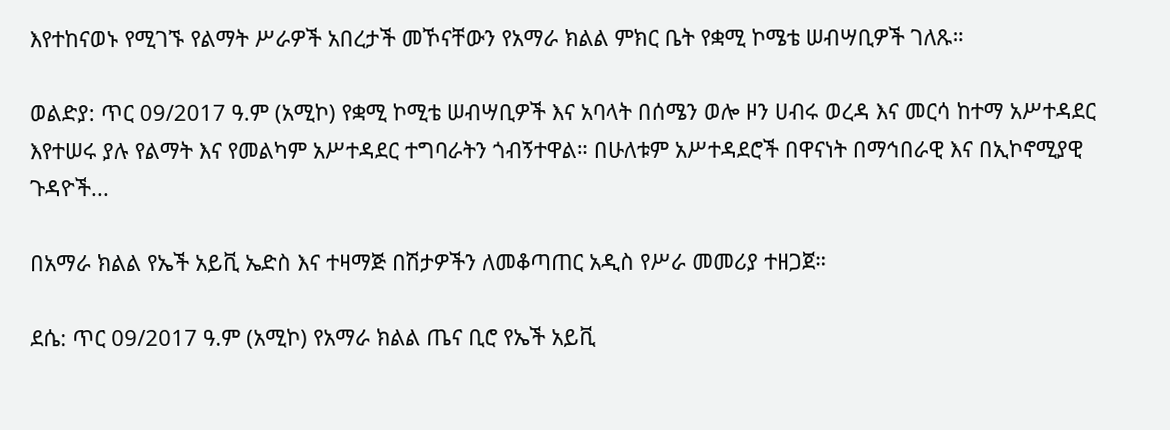እየተከናወኑ የሚገኙ የልማት ሥራዎች አበረታች መኾናቸውን የአማራ ክልል ምክር ቤት የቋሚ ኮሜቴ ሠብሣቢዎች ገለጹ።

ወልድያ: ጥር 09/2017 ዓ.ም (አሚኮ) የቋሚ ኮሚቴ ሠብሣቢዎች እና አባላት በሰሜን ወሎ ዞን ሀብሩ ወረዳ እና መርሳ ከተማ አሥተዳደር እየተሠሩ ያሉ የልማት እና የመልካም አሥተዳደር ተግባራትን ጎብኝተዋል። በሁለቱም አሥተዳደሮች በዋናነት በማኅበራዊ እና በኢኮኖሚያዊ ጉዳዮች...

በአማራ ክልል የኤች አይቪ ኤድስ እና ተዛማጅ በሽታዎችን ለመቆጣጠር አዲስ የሥራ መመሪያ ተዘጋጀ።

ደሴ: ጥር 09/2017 ዓ.ም (አሚኮ) የአማራ ክልል ጤና ቢሮ የኤች አይቪ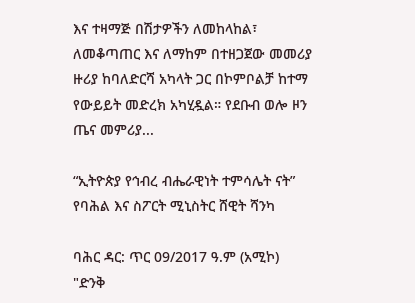እና ተዛማጅ በሽታዎችን ለመከላከል፣ ለመቆጣጠር እና ለማከም በተዘጋጀው መመሪያ ዙሪያ ከባለድርሻ አካላት ጋር በኮምቦልቻ ከተማ የውይይት መድረክ አካሂዷል። የደቡብ ወሎ ዞን ጤና መምሪያ...

“ኢትዮጵያ የኅብረ ብሔራዊነት ተምሳሌት ናት” የባሕል እና ስፖርት ሚኒስትር ሸዊት ሻንካ

ባሕር ዳር: ጥር 09/2017 ዓ.ም (አሚኮ) "ድንቅ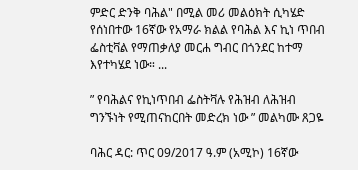ምድር ድንቅ ባሕል" በሚል መሪ መልዕክት ሲካሄድ የሰነበተው 16ኛው የአማራ ክልል የባሕል እና ኪነ ጥበብ ፌስቲቫል የማጠቃለያ መርሐ ግብር በጎንደር ከተማ እየተካሄደ ነው። ...

” የባሕልና የኪነጥበብ ፌስትቫሉ የሕዝብ ለሕዝብ ግንኙነት የሚጠናከርበት መድረክ ነው ” መልካሙ ጸጋዬ

ባሕር ዳር: ጥር 09/2017 ዓ.ም (አሚኮ) 16ኛው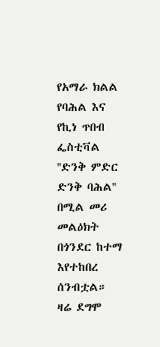የአማራ ክልል የባሕል እና የኪነ ጥበብ ፌስቲቫል ''ድንቅ ምድር ድንቅ ባሕል'' በሚል መሪ መልዕክት በጎንደር ከተማ እየተከበረ ሰንብቷል። ዛሬ ደግሞ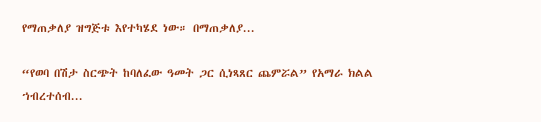የማጠቃለያ ዝግጅቱ እየተካሄደ ነው። በማጠቃለያ...

“የወባ በሽታ ስርጭት ከባለፈው ዓመት ጋር ሲነጻጸር ጨምሯል” የአማራ ክልል ኀብረተሰብ...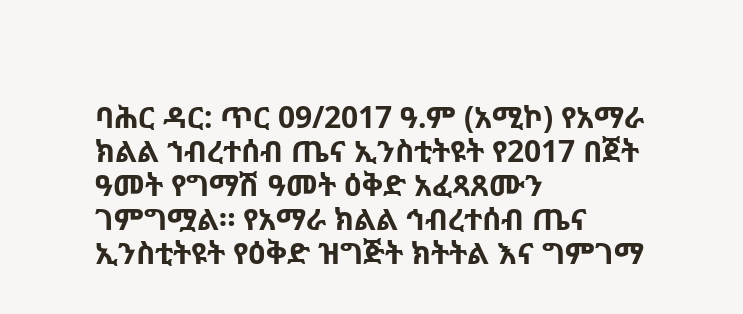ባሕር ዳር: ጥር 09/2017 ዓ.ም (አሚኮ) የአማራ ክልል ኀብረተሰብ ጤና ኢንስቲትዩት የ2017 በጀት ዓመት የግማሽ ዓመት ዕቅድ አፈጻጸሙን ገምግሟል። የአማራ ክልል ኅብረተሰብ ጤና ኢንስቲትዩት የዕቅድ ዝግጅት ክትትል እና ግምገማ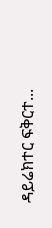ዳይሬክተር ፍቅርተ...